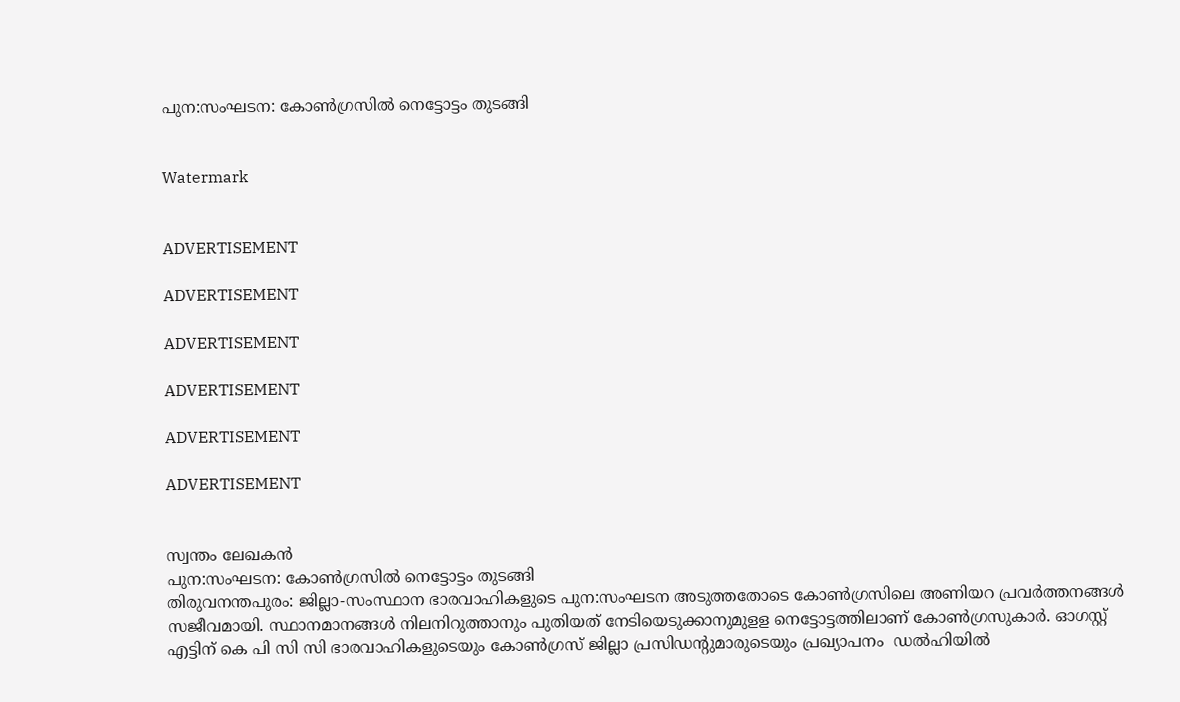പുന:സംഘടന: കോണ്‍ഗ്രസില്‍ നെട്ടോട്ടം തുടങ്ങി


Watermark


ADVERTISEMENT

ADVERTISEMENT

ADVERTISEMENT

ADVERTISEMENT

ADVERTISEMENT

ADVERTISEMENT


സ്വന്തം ലേഖകന്‍
പുന:സംഘടന: കോണ്‍ഗ്രസില്‍ നെട്ടോട്ടം തുടങ്ങി
തിരുവനന്തപുരം: ജില്ലാ-സംസ്ഥാന ഭാരവാഹികളുടെ പുന:സംഘടന അടുത്തതോടെ കോണ്‍ഗ്രസിലെ അണിയറ പ്രവര്‍ത്തനങ്ങള്‍ സജീവമായി. സ്ഥാനമാനങ്ങള്‍ നിലനിറുത്താനും പുതിയത് നേടിയെടുക്കാനുമുളള നെട്ടോട്ടത്തിലാണ് കോണ്‍ഗ്രസുകാര്‍. ഓഗസ്റ്റ് എട്ടിന് കെ പി സി സി ഭാരവാഹികളുടെയും കോണ്‍ഗ്രസ് ജില്ലാ പ്രസിഡന്റുമാരുടെയും പ്രഖ്യാപനം  ഡല്‍ഹിയില്‍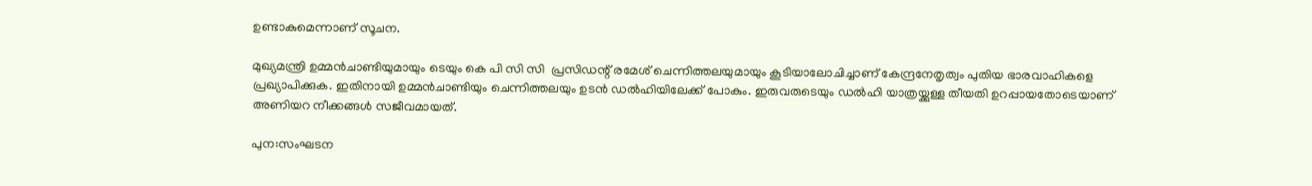ഉണ്ടാകുമെന്നാണ് സൂചന.

മുഖ്യമന്ത്രി ഉമ്മന്‍ചാണ്ടിയുമായും ടെയും കെ പി സി സി  പ്രസിഡന്റ് രമേശ് ചെന്നിത്തലയുമായും കൂടിയാലോചിച്ചാണ് കേന്ദ്രനേതൃത്വം പുതിയ ഭാരവാഹികളെ പ്രഖ്യാപിക്കുക. ഇതിനായി ഉമ്മന്‍ചാണ്ടിയും ചെന്നിത്തലയും ഉടന്‍ ഡല്‍ഹിയിലേക്ക് പോകും. ഇരുവരുടെയും ഡല്‍ഹി യാത്രയ്ക്കുള്ള തീയതി ഉറപ്പായതോടെയാണ് അണിയറ നീക്കങ്ങള്‍ സജീവമായത്.

പുന:സംഘടന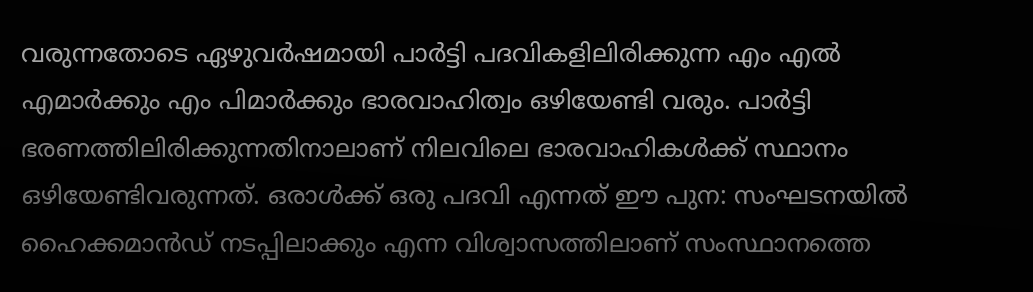വരുന്നതോടെ ഏഴുവര്‍ഷമായി പാര്‍ട്ടി പദവികളിലിരിക്കുന്ന എം എല്‍ എമാര്‍ക്കും എം പിമാര്‍ക്കും ഭാരവാഹിത്വം ഒഴിയേണ്ടി വരും. പാര്‍ട്ടി ഭരണത്തിലിരിക്കുന്നതിനാലാണ് നിലവിലെ ഭാരവാഹികള്‍ക്ക് സ്ഥാനം ഒഴിയേണ്ടിവരുന്നത്. ഒരാള്‍ക്ക് ഒരു പദവി എന്നത് ഈ പുന: സംഘടനയില്‍ ഹൈക്കമാന്‍ഡ് നടപ്പിലാക്കും എന്ന വിശ്വാസത്തിലാണ് സംസ്ഥാനത്തെ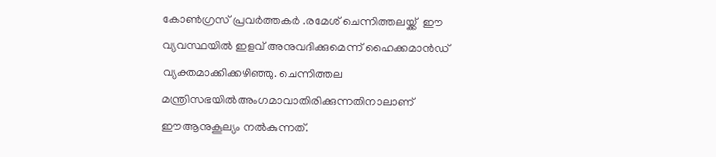കോണ്‍ഗ്രസ് പ്രവര്‍ത്തകര്‍ .രമേശ് ചെന്നിത്തലയ്ക്ക്  ഈ വ്യവസ്ഥയില്‍ ഇളവ് അനുവദിക്കുമെന്ന് ഹൈക്കമാന്‍ഡ് വ്യക്തമാക്കിക്കഴിഞ്ഞു. ചെന്നിത്തല മന്ത്രിസഭയില്‍അംഗമാവാതിരിക്കുന്നതിനാലാണ് ഈആനുകൂല്യം നല്‍കുന്നത്.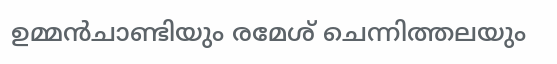ഉമ്മന്‍ചാണ്ടിയും രമേശ് ചെന്നിത്തലയും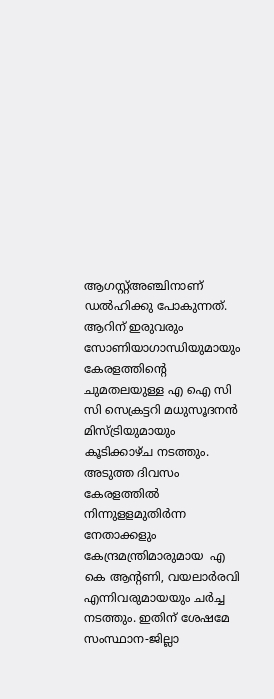ആഗസ്റ്റ്അഞ്ചിനാണ് ഡല്‍ഹിക്കു പോകുന്നത്. ആറിന് ഇരുവരും സോണിയാഗാന്ധിയുമായും കേരളത്തിന്റെ ചുമതലയുള്ള എ ഐ സി സി സെക്രട്ടറി മധുസൂദനന്‍ മിസ്ട്രിയുമായും കൂടിക്കാഴ്ച നടത്തും. അടുത്ത ദിവസം കേരളത്തില്‍ നിന്നുളളമുതിര്‍ന്ന നേതാക്കളും കേന്ദ്രമന്ത്രിമാരുമായ  എ കെ ആന്റണി, വയലാര്‍രവി എന്നിവരുമായയും ചര്‍ച്ച നടത്തും. ഇതിന് ശേഷമേ സംസ്ഥാന-ജില്ലാ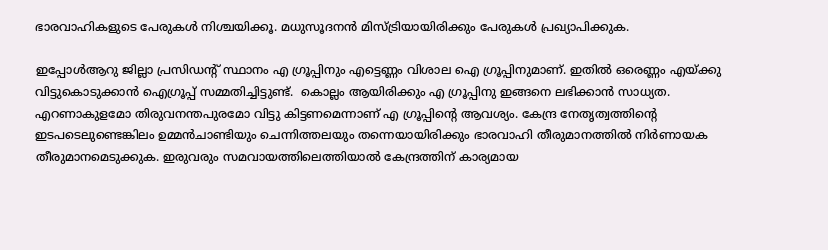ഭാരവാഹികളുടെ പേരുകള്‍ നിശ്ചയിക്കൂ. മധുസൂദനന്‍ മിസ്ട്രിയായിരിക്കും പേരുകള്‍ പ്രഖ്യാപിക്കുക.

ഇപ്പോള്‍ആറു ജില്ലാ പ്രസിഡന്റ് സ്ഥാനം എ ഗ്രൂപ്പിനും എട്ടെണ്ണം വിശാല ഐ ഗ്രൂപ്പിനുമാണ്. ഇതില്‍ ഒരെണ്ണം എയ്ക്കു വിട്ടുകൊടുക്കാന്‍ ഐഗ്രൂപ്പ് സമ്മതിച്ചിട്ടുണ്ട്.  കൊല്ലം ആയിരിക്കും എ ഗ്രൂപ്പിനു ഇങ്ങനെ ലഭിക്കാന്‍ സാധ്യത. എറണാകുളമോ തിരുവനന്തപുരമോ വിട്ടു കിട്ടണമെന്നാണ് എ ഗ്രൂപ്പിന്റെ ആവശ്യം. കേന്ദ്ര നേതൃത്വത്തിന്റെ ഇടപടെലുണ്ടെങ്കിലം ഉമ്മന്‍ചാണ്ടിയും ചെന്നിത്തലയും തന്നെയായിരിക്കും ഭാരവാഹി തീരുമാനത്തില്‍ നിര്‍ണായക തീരുമാനമെടുക്കുക. ഇരുവരും സമവായത്തിലെത്തിയാല്‍ കേന്ദ്രത്തിന് കാര്യമായ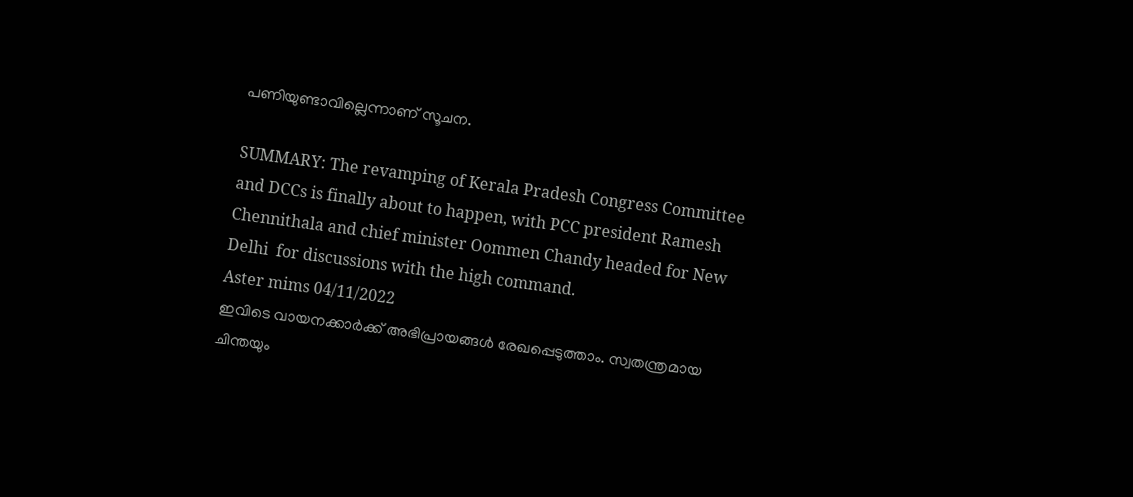പണിയുണ്ടാവില്ലെന്നാണ് സൂചന.

SUMMARY: The revamping of Kerala Pradesh Congress Committee and DCCs is finally about to happen, with PCC president Ramesh Chennithala and chief minister Oommen Chandy headed for New Delhi  for discussions with the high command.
Aster mims 04/11/2022
ഇവിടെ വായനക്കാർക്ക് അഭിപ്രായങ്ങൾ രേഖപ്പെടുത്താം. സ്വതന്ത്രമായ ചിന്തയും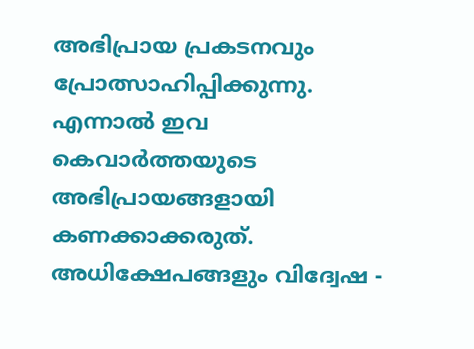അഭിപ്രായ പ്രകടനവും പ്രോത്സാഹിപ്പിക്കുന്നു. എന്നാൽ ഇവ കെവാർത്തയുടെ അഭിപ്രായങ്ങളായി കണക്കാക്കരുത്. അധിക്ഷേപങ്ങളും വിദ്വേഷ -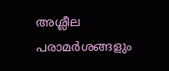അശ്ലീല പരാമർശങ്ങളും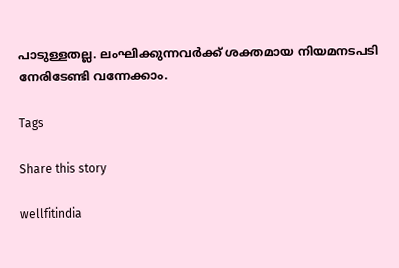പാടുള്ളതല്ല. ലംഘിക്കുന്നവർക്ക് ശക്തമായ നിയമനടപടി നേരിടേണ്ടി വന്നേക്കാം.

Tags

Share this story

wellfitindia